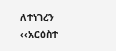ለተነገረን ‹‹አርዕስተ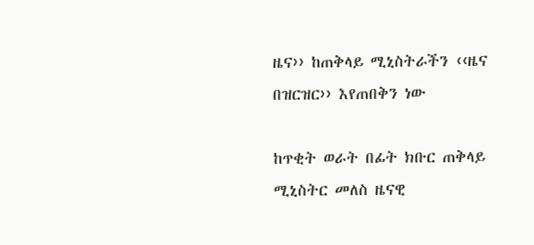ዜና›› ከጠቅላይ ሚኒስትራችን ‹‹ዜና በዝርዝር›› እየጠበቅን ነው

ከጥቂት ወራት በፊት ክቡር ጠቅላይ ሚኒስትር መለስ ዜናዊ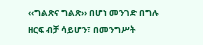‹‹ግልጽና ግልጽ›› በሆነ መንገድ በግሉ ዘርፍ ብቻ ሳይሆን፣ በመንግሥት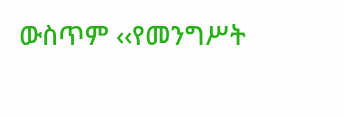ውስጥም ‹‹የመንግሥት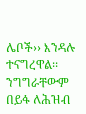ሌቦች›› እንዳሉ ተናግረዋል፡፡ ንግግራቸውም በይፋ ለሕዝብ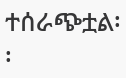ተሰራጭቷል፡፡